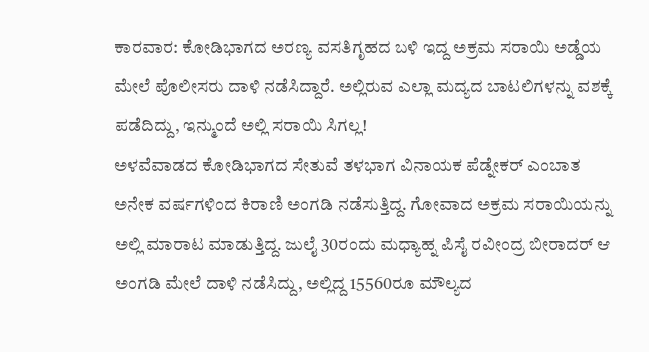ಕಾರವಾರ: ಕೋಡಿಭಾಗದ ಅರಣ್ಯ ವಸತಿಗೃಹದ ಬಳಿ ಇದ್ದ ಅಕ್ರಮ ಸರಾಯಿ ಅಡ್ಡೆಯ ಮೇಲೆ ಪೊಲೀಸರು ದಾಳಿ ನಡೆಸಿದ್ದಾರೆ. ಅಲ್ಲಿರುವ ಎಲ್ಲಾ ಮದ್ಯದ ಬಾಟಲಿಗಳನ್ನು ವಶಕ್ಕೆ ಪಡೆದಿದ್ದು, ಇನ್ಮುಂದೆ ಅಲ್ಲಿ ಸರಾಯಿ ಸಿಗಲ್ಲ!
ಅಳವೆವಾಡದ ಕೋಡಿಭಾಗದ ಸೇತುವೆ ತಳಭಾಗ ವಿನಾಯಕ ಪೆಡ್ನೇಕರ್ ಎಂಬಾತ ಅನೇಕ ವರ್ಷಗಳಿಂದ ಕಿರಾಣಿ ಅಂಗಡಿ ನಡೆಸುತ್ತಿದ್ದ. ಗೋವಾದ ಅಕ್ರಮ ಸರಾಯಿಯನ್ನು ಅಲ್ಲಿ ಮಾರಾಟ ಮಾಡುತ್ತಿದ್ದ. ಜುಲೈ 30ರಂದು ಮಧ್ಯಾಹ್ನ ಪಿಸೈ ರವೀಂದ್ರ ಬೀರಾದರ್ ಆ ಅಂಗಡಿ ಮೇಲೆ ದಾಳಿ ನಡೆಸಿದ್ದು, ಅಲ್ಲಿದ್ದ 15560ರೂ ಮೌಲ್ಯದ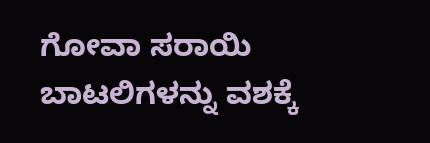ಗೋವಾ ಸರಾಯಿ ಬಾಟಲಿಗಳನ್ನು ವಶಕ್ಕೆ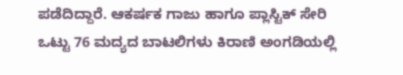ಪಡೆದಿದ್ದಾರೆ. ಆಕರ್ಷಕ ಗಾಜು ಹಾಗೂ ಪ್ಲಾಸ್ಟಿಕ್ ಸೇರಿ ಒಟ್ಟು 76 ಮದ್ಯದ ಬಾಟಲಿಗಳು ಕಿರಾಣಿ ಅಂಗಡಿಯಲ್ಲಿ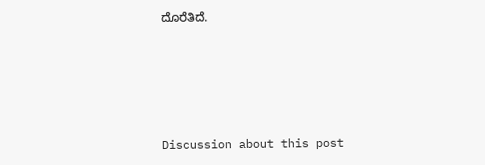ದೊರೆತಿದೆ.





Discussion about this post